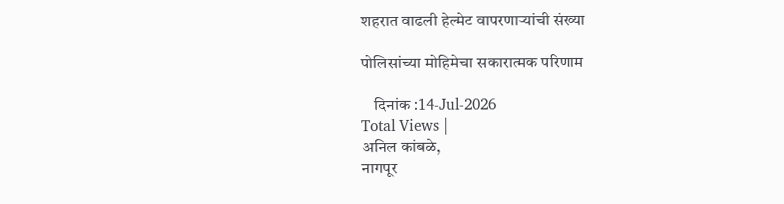शहरात वाढली हेल्मेट वापरणाऱ्यांची संख्या

पोलिसांच्या मोहिमेचा सकारात्मक परिणाम

    दिनांक :14-Jul-2026
Total Views |
अनिल कांबळे,
नागपूर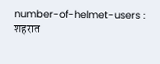number-of-helmet-users : शहरात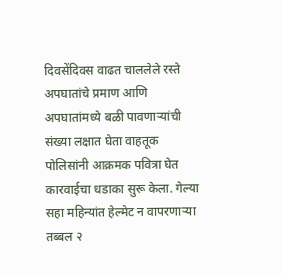दिवसेंदिवस वाढत चाललेले रस्ते अपघातांचे प्रमाण आणि अपघातांमध्ये बळी पावणाऱ्यांची संख्या लक्षात घेता वाहतूक पोलिसांनी आक्रमक पवित्रा घेत कारवाईचा धडाका सुरू केला. गेल्या सहा महिन्यांत हेल्मेट न वापरणाऱ्या तब्बल २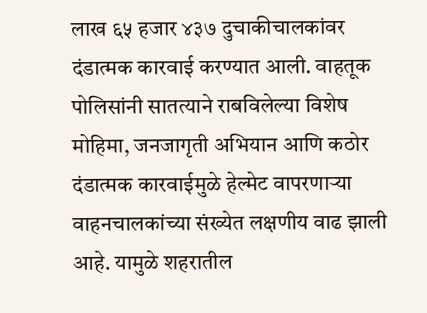लाख ६५ हजार ४३७ दुचाकीचालकांवर दंडात्मक कारवाई करण्यात आली. वाहतूक पोलिसांनी सातत्याने राबविलेल्या विशेष मोहिमा, जनजागृती अभियान आणि कठोर दंडात्मक कारवाईमुळे हेल्मेट वापरणाऱ्या वाहनचालकांच्या संख्येत लक्षणीय वाढ झाली आहे. यामुळे शहरातील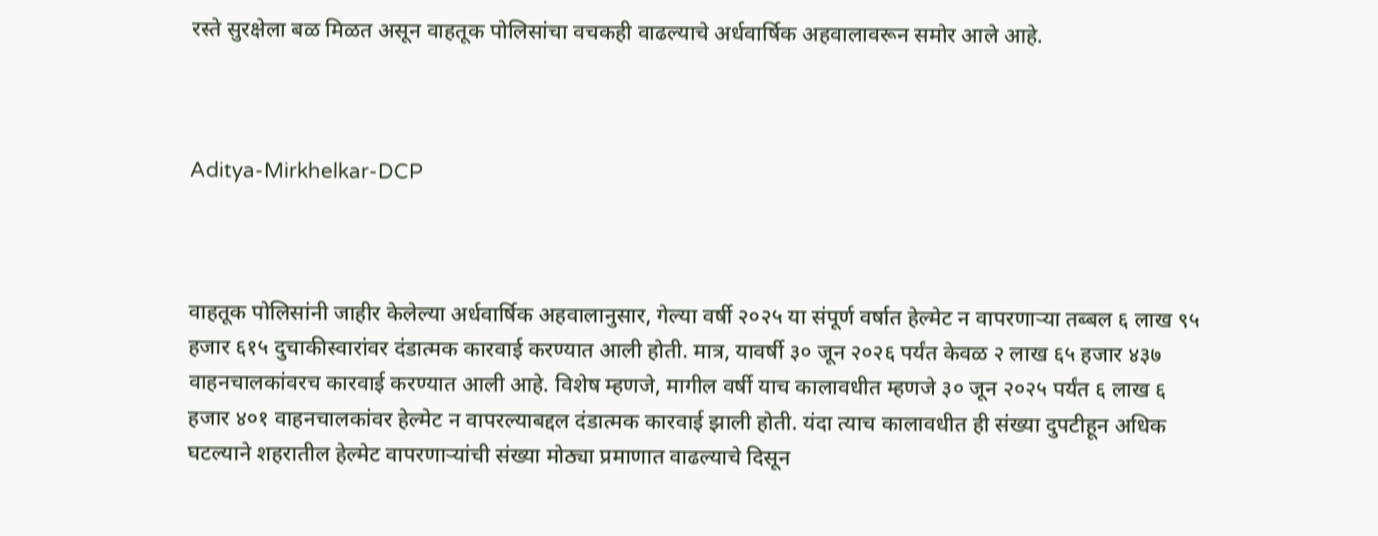रस्ते सुरक्षेला बळ मिळत असून वाहतूक पोलिसांचा वचकही वाढल्याचे अर्धवार्षिक अहवालावरून समोर आले आहे.



Aditya-Mirkhelkar-DCP



वाहतूक पोलिसांनी जाहीर केलेल्या अर्धवार्षिक अहवालानुसार, गेल्या वर्षी २०२५ या संपूर्ण वर्षात हेल्मेट न वापरणाऱ्या तब्बल ६ लाख ९५ हजार ६१५ दुचाकीस्वारांवर दंडात्मक कारवाई करण्यात आली होती. मात्र, यावर्षी ३० जून २०२६ पर्यंत केवळ २ लाख ६५ हजार ४३७ वाहनचालकांवरच कारवाई करण्यात आली आहे. विशेष म्हणजे, मागील वर्षी याच कालावधीत म्हणजे ३० जून २०२५ पर्यंत ६ लाख ६ हजार ४०१ वाहनचालकांवर हेल्मेट न वापरल्याबद्दल दंडात्मक कारवाई झाली होती. यंदा त्याच कालावधीत ही संख्या दुपटीहून अधिक घटल्याने शहरातील हेल्मेट वापरणाऱ्यांची संख्या मोठ्या प्रमाणात वाढल्याचे दिसून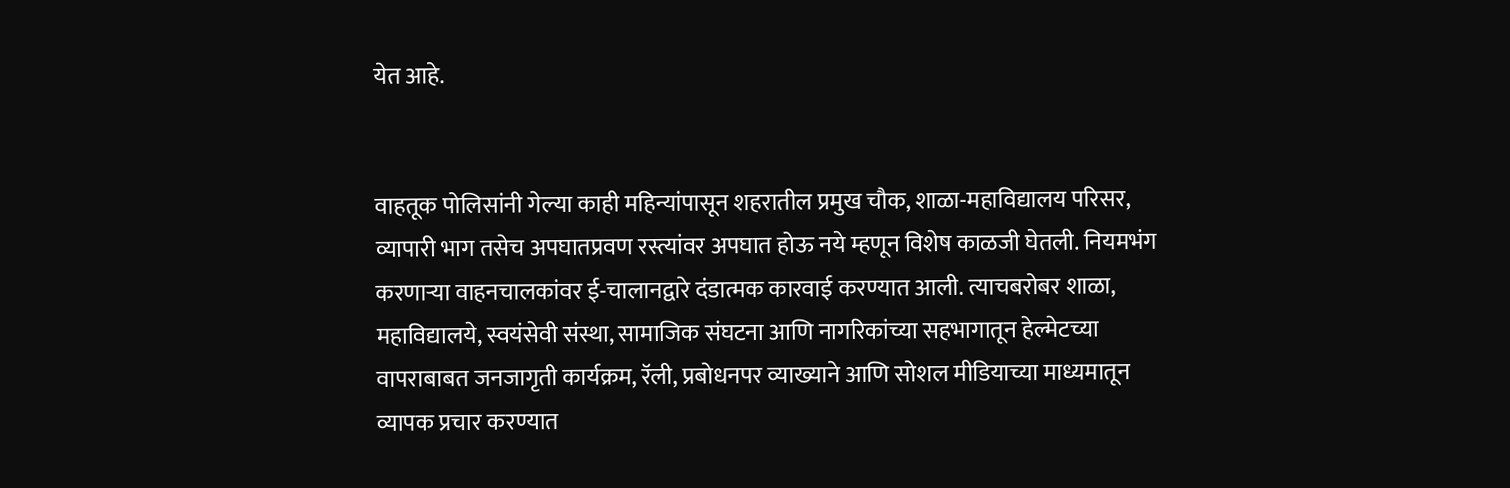येत आहे.


वाहतूक पोलिसांनी गेल्या काही महिन्यांपासून शहरातील प्रमुख चौक, शाळा-महाविद्यालय परिसर, व्यापारी भाग तसेच अपघातप्रवण रस्त्यांवर अपघात होऊ नये म्हणून विशेष काळजी घेतली. नियमभंग करणाऱ्या वाहनचालकांवर ई-चालानद्वारे दंडात्मक कारवाई करण्यात आली. त्याचबरोबर शाळा, महाविद्यालये, स्वयंसेवी संस्था, सामाजिक संघटना आणि नागरिकांच्या सहभागातून हेल्मेटच्या वापराबाबत जनजागृती कार्यक्रम, रॅली, प्रबोधनपर व्याख्याने आणि सोशल मीडियाच्या माध्यमातून व्यापक प्रचार करण्यात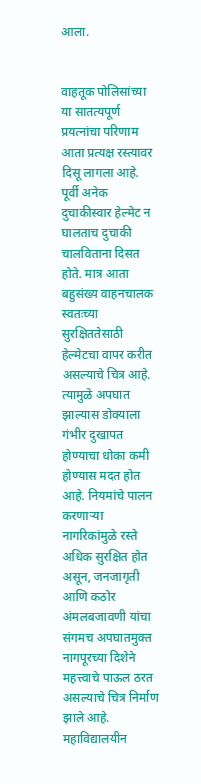आला.


वाहतूक पोलिसांच्या या सातत्यपूर्ण प्रयत्नांचा परिणाम आता प्रत्यक्ष रस्त्यावर दिसू लागला आहे. पूर्वी अनेक दुचाकीस्वार हेल्मेट न घालताच दुचाकी चालविताना दिसत होते. मात्र आता बहुसंख्य वाहनचालक स्वतःच्या सुरक्षिततेसाठी हेल्मेटचा वापर करीत असल्याचे चित्र आहे. त्यामुळे अपघात झाल्यास डोक्याला गंभीर दुखापत होण्याचा धोका कमी होण्यास मदत होत आहे. नियमांचे पालन करणाऱ्या नागरिकांमुळे रस्ते अधिक सुरक्षित होत असून, जनजागृती आणि कठोर अंमलबजावणी यांचा संगमच अपघातमुक्त नागपूरच्या दिशेने महत्त्वाचे पाऊल ठरत असल्याचे चित्र निर्माण झाले आहे.
महाविद्यालयीन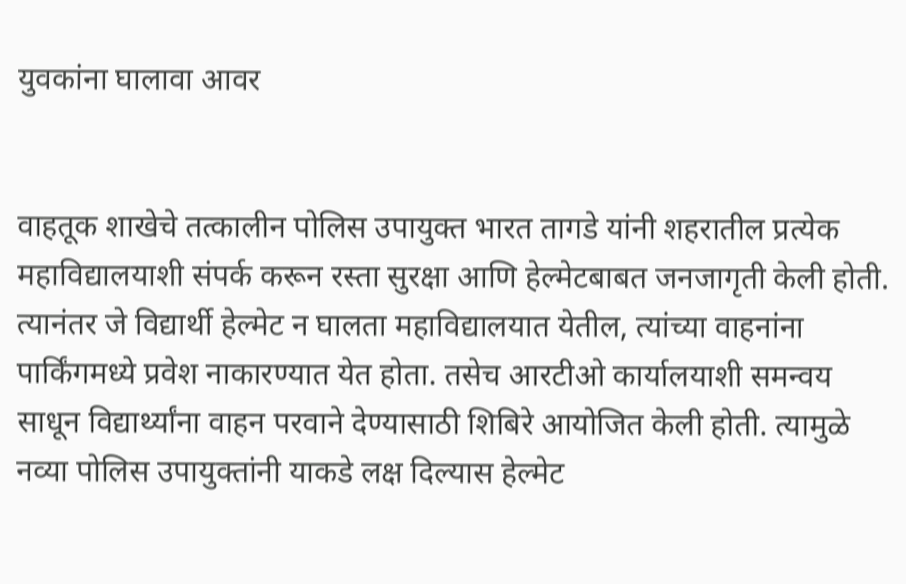युवकांना घालावा आवर


वाहतूक शाखेचे तत्कालीन पोलिस उपायुक्त भारत तागडे यांनी शहरातील प्रत्येक महाविद्यालयाशी संपर्क करून रस्ता सुरक्षा आणि हेल्मेटबाबत जनजागृती केली होती. त्यानंतर जे विद्यार्थी हेल्मेट न घालता महाविद्यालयात येतील, त्यांच्या वाहनांना पार्किंगमध्ये प्रवेश नाकारण्यात येत होता. तसेच आरटीओ कार्यालयाशी समन्वय साधून विद्यार्थ्यांना वाहन परवाने देण्यासाठी शिबिरे आयोजित केली होती. त्यामुळे नव्या पोलिस उपायुक्तांनी याकडे लक्ष दिल्यास हेल्मेट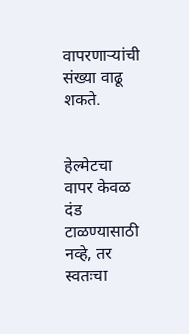वापरणाऱ्यांची संख्या वाढू शकते.


हेल्मेटचा वापर केवळ दंड टाळण्यासाठी नव्हे, तर स्वतःचा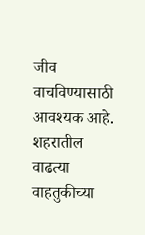जीव वाचविण्यासाठी आवश्यक आहे. शहरातील वाढत्या वाहतुकीच्या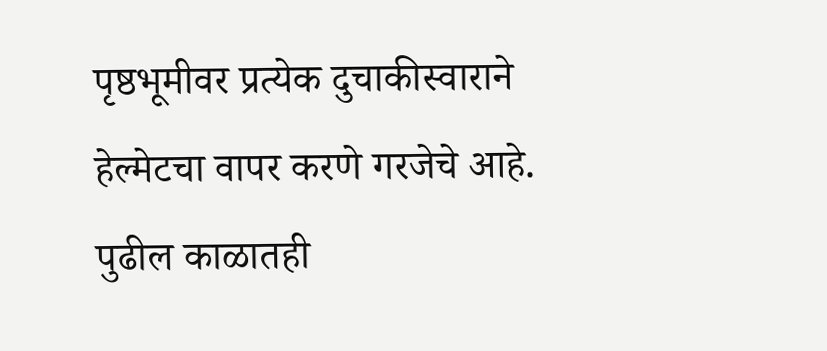पृष्ठभूमीवर प्रत्येक दुचाकीस्वाराने हेल्मेटचा वापर करणे गरजेचे आहे. पुढील काळातही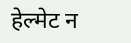हेल्मेट न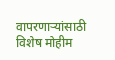वापरणाऱ्यांसाठी विशेष मोहीम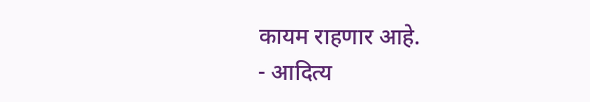कायम राहणार आहे.
- आदित्य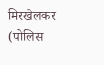मिरखेलकर (पोलिस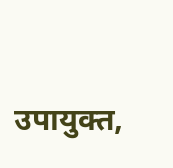उपायुक्त,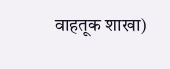वाहतूक शाखा)